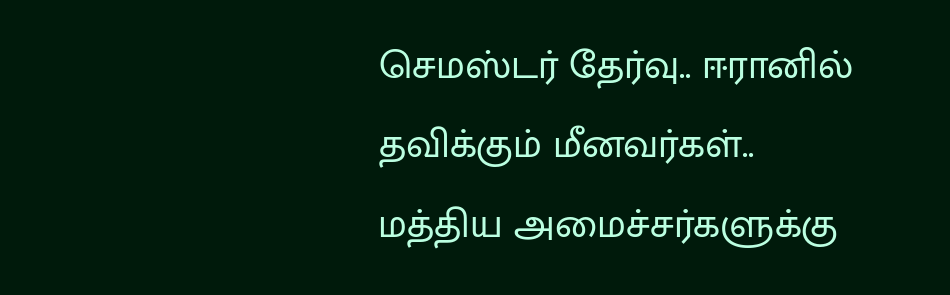செமஸ்டர் தேர்வு.. ஈரானில் தவிக்கும் மீனவர்கள்.. மத்திய அமைச்சர்களுக்கு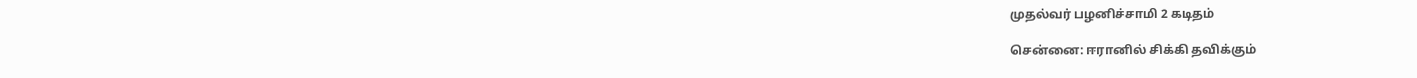முதல்வர் பழனிச்சாமி 2 கடிதம்

சென்னை: ஈரானில் சிக்கி தவிக்கும்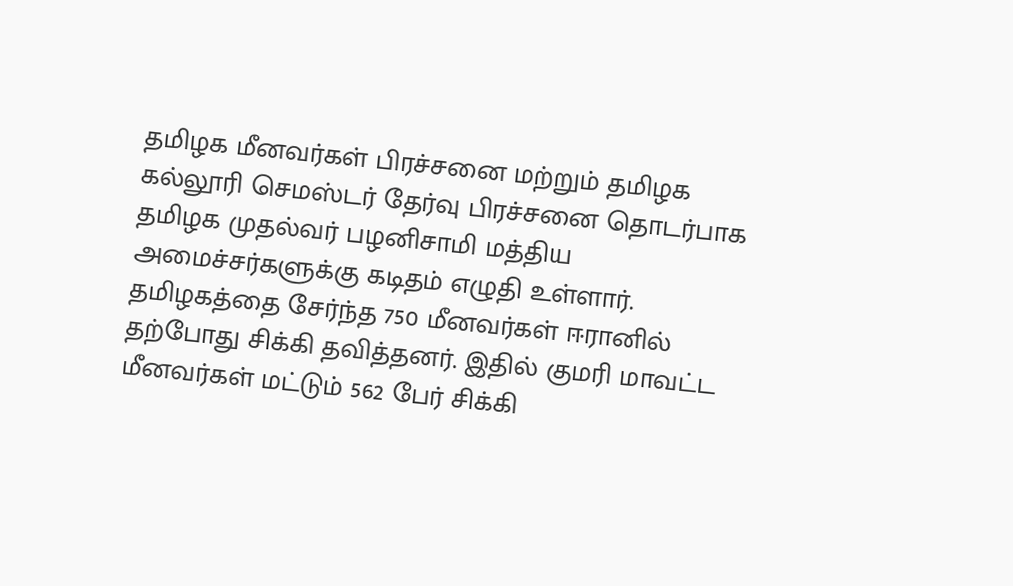தமிழக மீனவர்கள் பிரச்சனை மற்றும் தமிழக கல்லூரி செமஸ்டர் தேர்வு பிரச்சனை தொடர்பாக தமிழக முதல்வர் பழனிசாமி மத்திய அமைச்சர்களுக்கு கடிதம் எழுதி உள்ளார். தமிழகத்தை சேர்ந்த 750 மீனவர்கள் ஈரானில் தற்போது சிக்கி தவித்தனர். இதில் குமரி மாவட்ட மீனவர்கள் மட்டும் 562 பேர் சிக்கி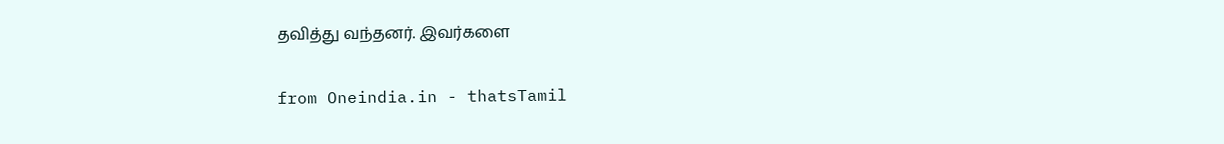தவித்து வந்தனர். இவர்களை

from Oneindia.in - thatsTamil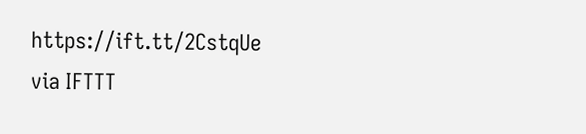https://ift.tt/2CstqUe
via IFTTT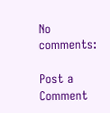No comments:

Post a Comment